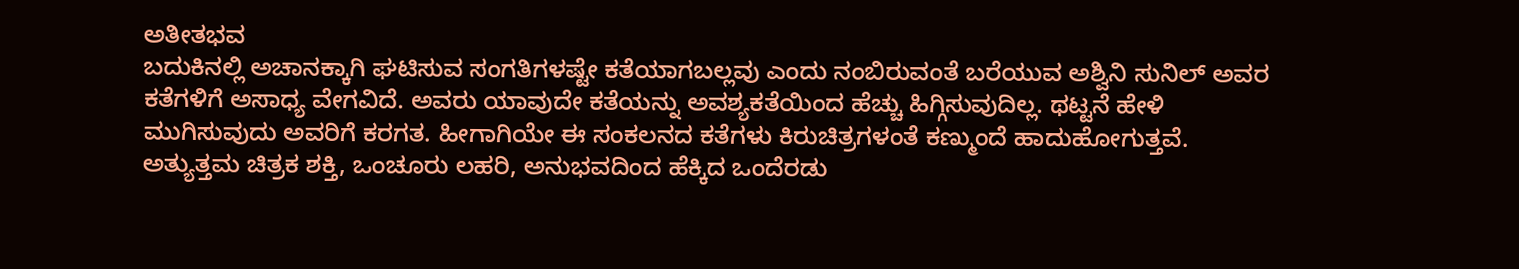ಅತೀತಭವ
ಬದುಕಿನಲ್ಲಿ ಅಚಾನಕ್ಕಾಗಿ ಘಟಿಸುವ ಸಂಗತಿಗಳಷ್ಟೇ ಕತೆಯಾಗಬಲ್ಲವು ಎಂದು ನಂಬಿರುವಂತೆ ಬರೆಯುವ ಅಶ್ವಿನಿ ಸುನಿಲ್ ಅವರ ಕತೆಗಳಿಗೆ ಅಸಾಧ್ಯ ವೇಗವಿದೆ. ಅವರು ಯಾವುದೇ ಕತೆಯನ್ನು ಅವಶ್ಯಕತೆಯಿಂದ ಹೆಚ್ಚು ಹಿಗ್ಗಿಸುವುದಿಲ್ಲ. ಥಟ್ಟನೆ ಹೇಳಿ ಮುಗಿಸುವುದು ಅವರಿಗೆ ಕರಗತ. ಹೀಗಾಗಿಯೇ ಈ ಸಂಕಲನದ ಕತೆಗಳು ಕಿರುಚಿತ್ರಗಳಂತೆ ಕಣ್ಮುಂದೆ ಹಾದುಹೋಗುತ್ತವೆ. ಅತ್ಯುತ್ತಮ ಚಿತ್ರಕ ಶಕ್ತಿ, ಒಂಚೂರು ಲಹರಿ, ಅನುಭವದಿಂದ ಹೆಕ್ಕಿದ ಒಂದೆರಡು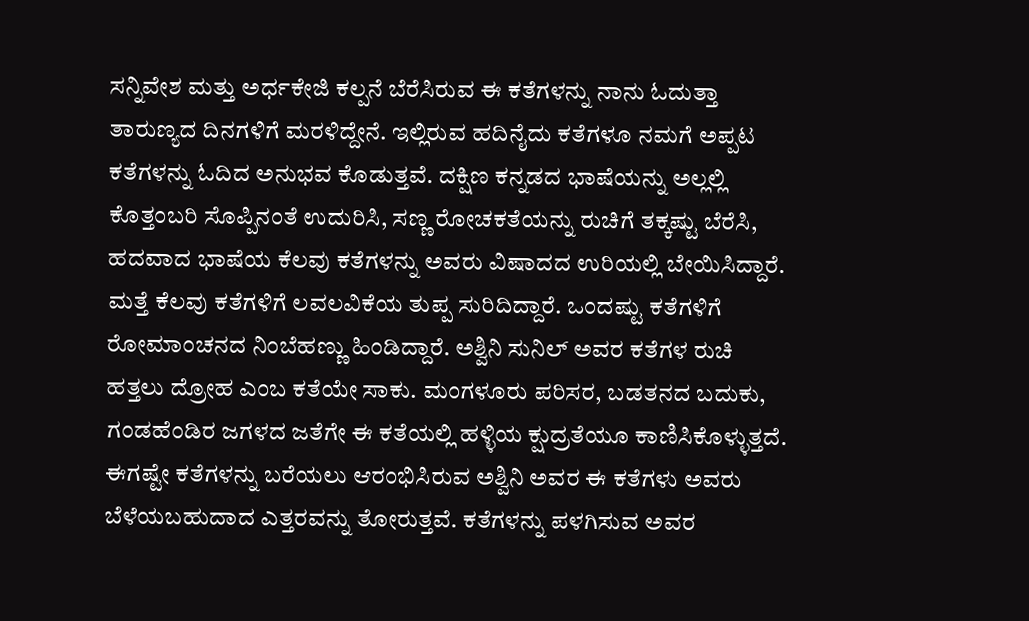ಸನ್ನಿವೇಶ ಮತ್ತು ಅರ್ಧಕೇಜಿ ಕಲ್ಪನೆ ಬೆರೆಸಿರುವ ಈ ಕತೆಗಳನ್ನು ನಾನು ಓದುತ್ತಾ ತಾರುಣ್ಯದ ದಿನಗಳಿಗೆ ಮರಳಿದ್ದೇನೆ. ಇಲ್ಲಿರುವ ಹದಿನೈದು ಕತೆಗಳೂ ನಮಗೆ ಅಪ್ಪಟ ಕತೆಗಳನ್ನು ಓದಿದ ಅನುಭವ ಕೊಡುತ್ತವೆ. ದಕ್ಷಿಣ ಕನ್ನಡದ ಭಾಷೆಯನ್ನು ಅಲ್ಲಲ್ಲಿ ಕೊತ್ತಂಬರಿ ಸೊಪ್ಪಿನಂತೆ ಉದುರಿಸಿ, ಸಣ್ಣ ರೋಚಕತೆಯನ್ನು ರುಚಿಗೆ ತಕ್ಕಷ್ಟು ಬೆರೆಸಿ, ಹದವಾದ ಭಾಷೆಯ ಕೆಲವು ಕತೆಗಳನ್ನು ಅವರು ವಿಷಾದದ ಉರಿಯಲ್ಲಿ ಬೇಯಿಸಿದ್ದಾರೆ. ಮತ್ತೆ ಕೆಲವು ಕತೆಗಳಿಗೆ ಲವಲವಿಕೆಯ ತುಪ್ಪ ಸುರಿದಿದ್ದಾರೆ. ಒಂದಷ್ಟು ಕತೆಗಳಿಗೆ ರೋಮಾಂಚನದ ನಿಂಬೆಹಣ್ಣು ಹಿಂಡಿದ್ದಾರೆ. ಅಶ್ವಿನಿ ಸುನಿಲ್ ಅವರ ಕತೆಗಳ ರುಚಿ ಹತ್ತಲು ದ್ರೋಹ ಎಂಬ ಕತೆಯೇ ಸಾಕು. ಮಂಗಳೂರು ಪರಿಸರ, ಬಡತನದ ಬದುಕು, ಗಂಡಹೆಂಡಿರ ಜಗಳದ ಜತೆಗೇ ಈ ಕತೆಯಲ್ಲಿ ಹಳ್ಳಿಯ ಕ್ಷುದ್ರತೆಯೂ ಕಾಣಿಸಿಕೊಳ್ಳುತ್ತದೆ. ಈಗಷ್ಟೇ ಕತೆಗಳನ್ನು ಬರೆಯಲು ಆರಂಭಿಸಿರುವ ಅಶ್ವಿನಿ ಅವರ ಈ ಕತೆಗಳು ಅವರು ಬೆಳೆಯಬಹುದಾದ ಎತ್ತರವನ್ನು ತೋರುತ್ತವೆ. ಕತೆಗಳನ್ನು ಪಳಗಿಸುವ ಅವರ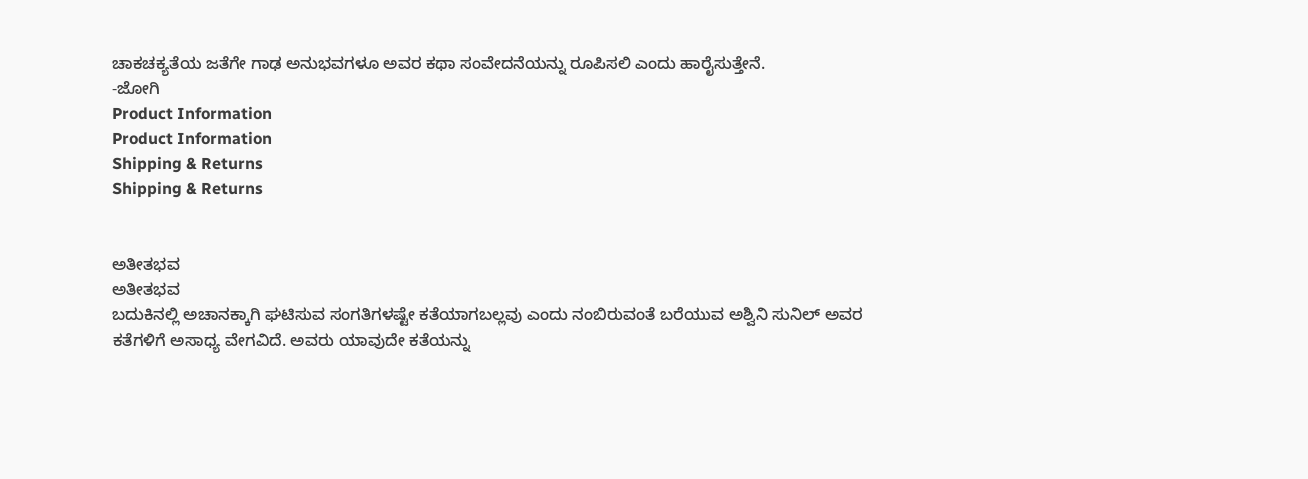ಚಾಕಚಕ್ಯತೆಯ ಜತೆಗೇ ಗಾಢ ಅನುಭವಗಳೂ ಅವರ ಕಥಾ ಸಂವೇದನೆಯನ್ನು ರೂಪಿಸಲಿ ಎಂದು ಹಾರೈಸುತ್ತೇನೆ.
-ಜೋಗಿ
Product Information
Product Information
Shipping & Returns
Shipping & Returns


ಅತೀತಭವ
ಅತೀತಭವ
ಬದುಕಿನಲ್ಲಿ ಅಚಾನಕ್ಕಾಗಿ ಘಟಿಸುವ ಸಂಗತಿಗಳಷ್ಟೇ ಕತೆಯಾಗಬಲ್ಲವು ಎಂದು ನಂಬಿರುವಂತೆ ಬರೆಯುವ ಅಶ್ವಿನಿ ಸುನಿಲ್ ಅವರ ಕತೆಗಳಿಗೆ ಅಸಾಧ್ಯ ವೇಗವಿದೆ. ಅವರು ಯಾವುದೇ ಕತೆಯನ್ನು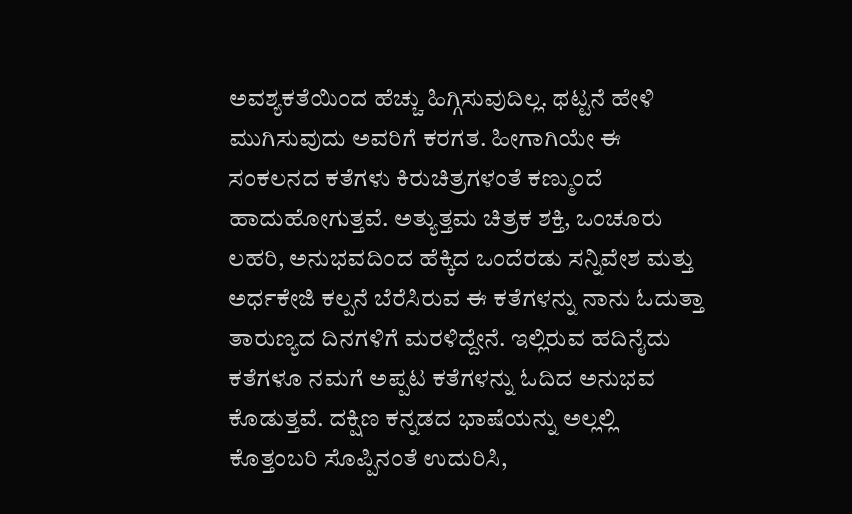ಅವಶ್ಯಕತೆಯಿಂದ ಹೆಚ್ಚು ಹಿಗ್ಗಿಸುವುದಿಲ್ಲ. ಥಟ್ಟನೆ ಹೇಳಿ ಮುಗಿಸುವುದು ಅವರಿಗೆ ಕರಗತ. ಹೀಗಾಗಿಯೇ ಈ ಸಂಕಲನದ ಕತೆಗಳು ಕಿರುಚಿತ್ರಗಳಂತೆ ಕಣ್ಮುಂದೆ ಹಾದುಹೋಗುತ್ತವೆ. ಅತ್ಯುತ್ತಮ ಚಿತ್ರಕ ಶಕ್ತಿ, ಒಂಚೂರು ಲಹರಿ, ಅನುಭವದಿಂದ ಹೆಕ್ಕಿದ ಒಂದೆರಡು ಸನ್ನಿವೇಶ ಮತ್ತು ಅರ್ಧಕೇಜಿ ಕಲ್ಪನೆ ಬೆರೆಸಿರುವ ಈ ಕತೆಗಳನ್ನು ನಾನು ಓದುತ್ತಾ ತಾರುಣ್ಯದ ದಿನಗಳಿಗೆ ಮರಳಿದ್ದೇನೆ. ಇಲ್ಲಿರುವ ಹದಿನೈದು ಕತೆಗಳೂ ನಮಗೆ ಅಪ್ಪಟ ಕತೆಗಳನ್ನು ಓದಿದ ಅನುಭವ ಕೊಡುತ್ತವೆ. ದಕ್ಷಿಣ ಕನ್ನಡದ ಭಾಷೆಯನ್ನು ಅಲ್ಲಲ್ಲಿ ಕೊತ್ತಂಬರಿ ಸೊಪ್ಪಿನಂತೆ ಉದುರಿಸಿ,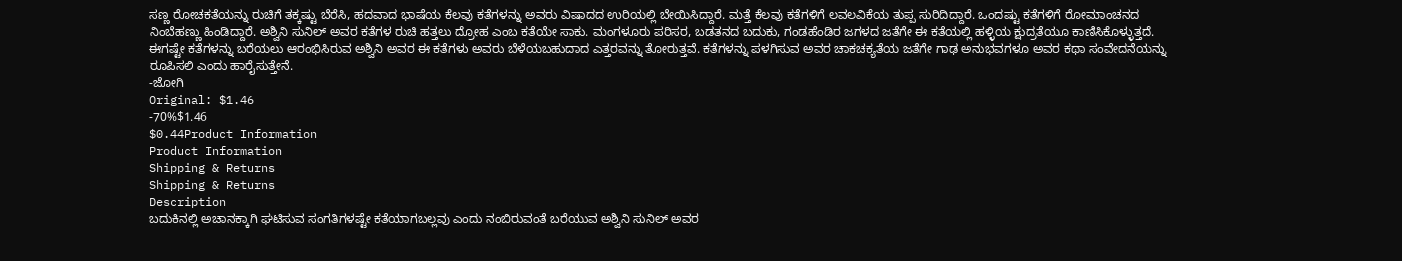ಸಣ್ಣ ರೋಚಕತೆಯನ್ನು ರುಚಿಗೆ ತಕ್ಕಷ್ಟು ಬೆರೆಸಿ, ಹದವಾದ ಭಾಷೆಯ ಕೆಲವು ಕತೆಗಳನ್ನು ಅವರು ವಿಷಾದದ ಉರಿಯಲ್ಲಿ ಬೇಯಿಸಿದ್ದಾರೆ. ಮತ್ತೆ ಕೆಲವು ಕತೆಗಳಿಗೆ ಲವಲವಿಕೆಯ ತುಪ್ಪ ಸುರಿದಿದ್ದಾರೆ. ಒಂದಷ್ಟು ಕತೆಗಳಿಗೆ ರೋಮಾಂಚನದ ನಿಂಬೆಹಣ್ಣು ಹಿಂಡಿದ್ದಾರೆ. ಅಶ್ವಿನಿ ಸುನಿಲ್ ಅವರ ಕತೆಗಳ ರುಚಿ ಹತ್ತಲು ದ್ರೋಹ ಎಂಬ ಕತೆಯೇ ಸಾಕು. ಮಂಗಳೂರು ಪರಿಸರ, ಬಡತನದ ಬದುಕು, ಗಂಡಹೆಂಡಿರ ಜಗಳದ ಜತೆಗೇ ಈ ಕತೆಯಲ್ಲಿ ಹಳ್ಳಿಯ ಕ್ಷುದ್ರತೆಯೂ ಕಾಣಿಸಿಕೊಳ್ಳುತ್ತದೆ. ಈಗಷ್ಟೇ ಕತೆಗಳನ್ನು ಬರೆಯಲು ಆರಂಭಿಸಿರುವ ಅಶ್ವಿನಿ ಅವರ ಈ ಕತೆಗಳು ಅವರು ಬೆಳೆಯಬಹುದಾದ ಎತ್ತರವನ್ನು ತೋರುತ್ತವೆ. ಕತೆಗಳನ್ನು ಪಳಗಿಸುವ ಅವರ ಚಾಕಚಕ್ಯತೆಯ ಜತೆಗೇ ಗಾಢ ಅನುಭವಗಳೂ ಅವರ ಕಥಾ ಸಂವೇದನೆಯನ್ನು ರೂಪಿಸಲಿ ಎಂದು ಹಾರೈಸುತ್ತೇನೆ.
-ಜೋಗಿ
Original: $1.46
-70%$1.46
$0.44Product Information
Product Information
Shipping & Returns
Shipping & Returns
Description
ಬದುಕಿನಲ್ಲಿ ಅಚಾನಕ್ಕಾಗಿ ಘಟಿಸುವ ಸಂಗತಿಗಳಷ್ಟೇ ಕತೆಯಾಗಬಲ್ಲವು ಎಂದು ನಂಬಿರುವಂತೆ ಬರೆಯುವ ಅಶ್ವಿನಿ ಸುನಿಲ್ ಅವರ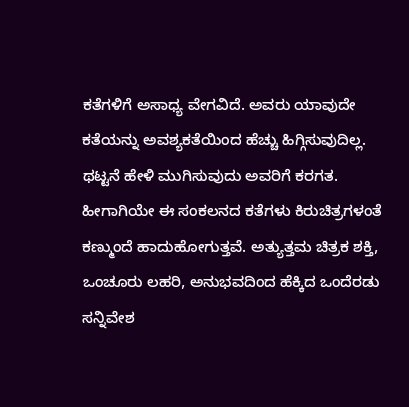ಕತೆಗಳಿಗೆ ಅಸಾಧ್ಯ ವೇಗವಿದೆ. ಅವರು ಯಾವುದೇ ಕತೆಯನ್ನು ಅವಶ್ಯಕತೆಯಿಂದ ಹೆಚ್ಚು ಹಿಗ್ಗಿಸುವುದಿಲ್ಲ. ಥಟ್ಟನೆ ಹೇಳಿ ಮುಗಿಸುವುದು ಅವರಿಗೆ ಕರಗತ. ಹೀಗಾಗಿಯೇ ಈ ಸಂಕಲನದ ಕತೆಗಳು ಕಿರುಚಿತ್ರಗಳಂತೆ ಕಣ್ಮುಂದೆ ಹಾದುಹೋಗುತ್ತವೆ. ಅತ್ಯುತ್ತಮ ಚಿತ್ರಕ ಶಕ್ತಿ, ಒಂಚೂರು ಲಹರಿ, ಅನುಭವದಿಂದ ಹೆಕ್ಕಿದ ಒಂದೆರಡು ಸನ್ನಿವೇಶ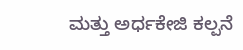ಮತ್ತು ಅರ್ಧಕೇಜಿ ಕಲ್ಪನೆ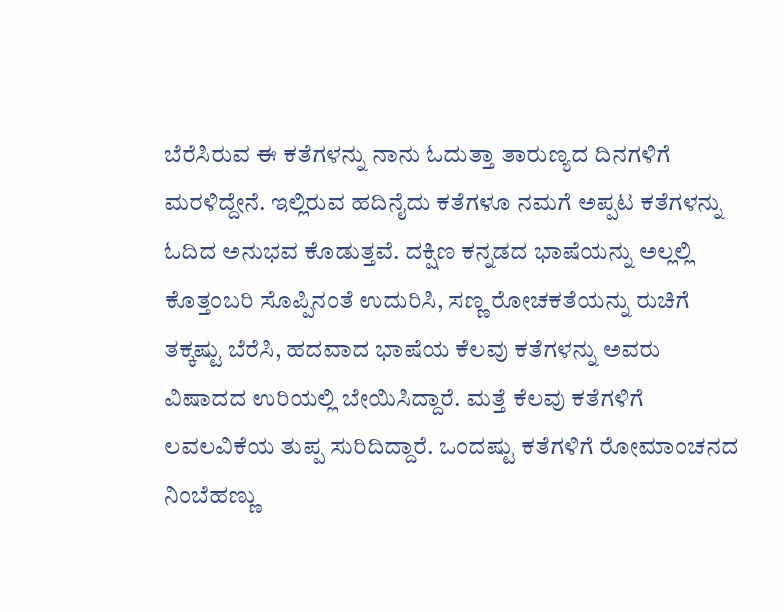ಬೆರೆಸಿರುವ ಈ ಕತೆಗಳನ್ನು ನಾನು ಓದುತ್ತಾ ತಾರುಣ್ಯದ ದಿನಗಳಿಗೆ ಮರಳಿದ್ದೇನೆ. ಇಲ್ಲಿರುವ ಹದಿನೈದು ಕತೆಗಳೂ ನಮಗೆ ಅಪ್ಪಟ ಕತೆಗಳನ್ನು ಓದಿದ ಅನುಭವ ಕೊಡುತ್ತವೆ. ದಕ್ಷಿಣ ಕನ್ನಡದ ಭಾಷೆಯನ್ನು ಅಲ್ಲಲ್ಲಿ ಕೊತ್ತಂಬರಿ ಸೊಪ್ಪಿನಂತೆ ಉದುರಿಸಿ, ಸಣ್ಣ ರೋಚಕತೆಯನ್ನು ರುಚಿಗೆ ತಕ್ಕಷ್ಟು ಬೆರೆಸಿ, ಹದವಾದ ಭಾಷೆಯ ಕೆಲವು ಕತೆಗಳನ್ನು ಅವರು ವಿಷಾದದ ಉರಿಯಲ್ಲಿ ಬೇಯಿಸಿದ್ದಾರೆ. ಮತ್ತೆ ಕೆಲವು ಕತೆಗಳಿಗೆ ಲವಲವಿಕೆಯ ತುಪ್ಪ ಸುರಿದಿದ್ದಾರೆ. ಒಂದಷ್ಟು ಕತೆಗಳಿಗೆ ರೋಮಾಂಚನದ ನಿಂಬೆಹಣ್ಣು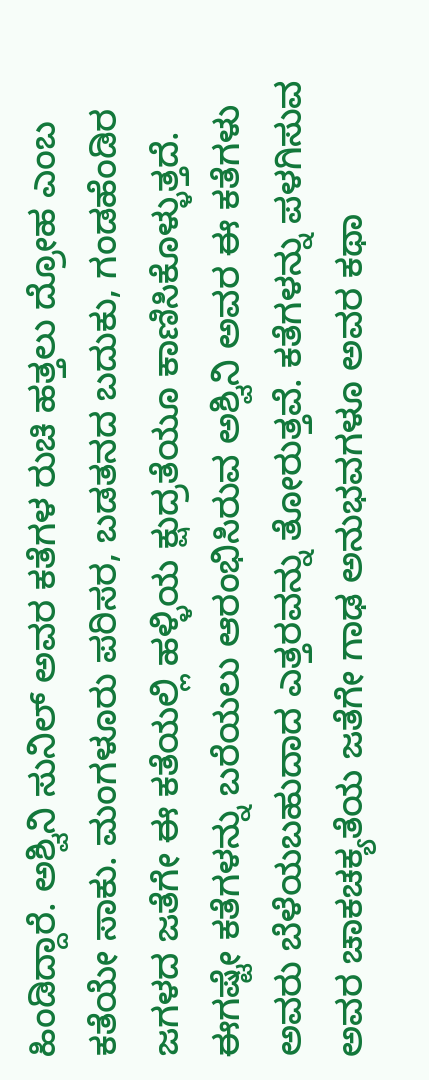ಹಿಂಡಿದ್ದಾರೆ. ಅಶ್ವಿನಿ ಸುನಿಲ್ ಅವರ ಕತೆಗಳ ರುಚಿ ಹತ್ತಲು ದ್ರೋಹ ಎಂಬ ಕತೆಯೇ ಸಾಕು. ಮಂಗಳೂರು ಪರಿಸರ, ಬಡತನದ ಬದುಕು, ಗಂಡಹೆಂಡಿರ ಜಗಳದ ಜತೆಗೇ ಈ ಕತೆಯಲ್ಲಿ ಹಳ್ಳಿಯ ಕ್ಷುದ್ರತೆಯೂ ಕಾಣಿಸಿಕೊಳ್ಳುತ್ತದೆ. ಈಗಷ್ಟೇ ಕತೆಗಳನ್ನು ಬರೆಯಲು ಆರಂಭಿಸಿರುವ ಅಶ್ವಿನಿ ಅವರ ಈ ಕತೆಗಳು ಅವರು ಬೆಳೆಯಬಹುದಾದ ಎತ್ತರವನ್ನು ತೋರುತ್ತವೆ. ಕತೆಗಳನ್ನು ಪಳಗಿಸುವ ಅವರ ಚಾಕಚಕ್ಯತೆಯ ಜತೆಗೇ ಗಾಢ ಅನುಭವಗಳೂ ಅವರ ಕಥಾ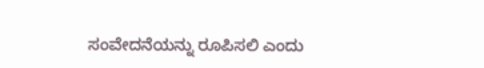ಸಂವೇದನೆಯನ್ನು ರೂಪಿಸಲಿ ಎಂದು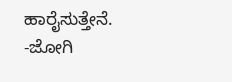ಹಾರೈಸುತ್ತೇನೆ.
-ಜೋಗಿ